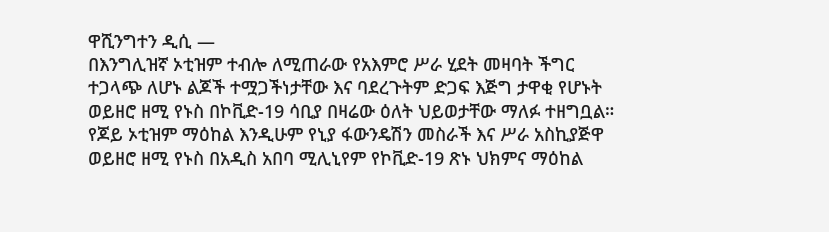ዋሺንግተን ዲሲ —
በእንግሊዝኛ ኦቲዝም ተብሎ ለሚጠራው የአእምሮ ሥራ ሂደት መዛባት ችግር ተጋላጭ ለሆኑ ልጆች ተሟጋችነታቸው እና ባደረጉትም ድጋፍ እጅግ ታዋቂ የሆኑት ወይዘሮ ዘሚ የኑስ በኮቪድ-19 ሳቢያ በዛሬው ዕለት ህይወታቸው ማለፉ ተዘግቧል።
የጆይ ኦቲዝም ማዕከል እንዲሁም የኒያ ፋውንዴሽን መስራች እና ሥራ አስኪያጅዋ ወይዘሮ ዘሚ የኑስ በአዲስ አበባ ሚሊኒየም የኮቪድ-19 ጽኑ ህክምና ማዕከል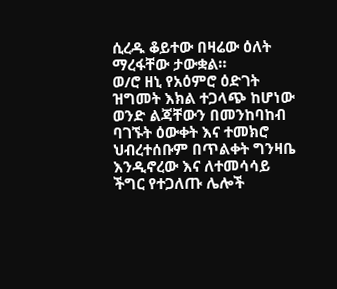ሲረዱ ቆይተው በዛሬው ዕለት ማረፋቸው ታውቋል።
ወ/ሮ ዘኒ የአዕምሮ ዕድገት ዝግመት እክል ተጋላጭ ከሆነው ወንድ ልጃቸውን በመንከባከብ ባገኙት ዕውቀት እና ተመክሮ ህብረተሰቡም በጥልቀት ግንዛቤ እንዲኖረው እና ለተመሳሳይ ችግር የተጋለጡ ሌሎች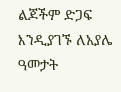ልጆችም ድጋፍ እንዲያገኙ ለአያሌ ዓመታት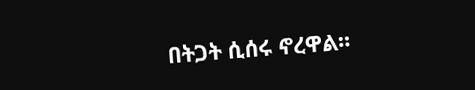በትጋት ሲሰሩ ኖረዋል።